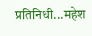प्रतिनिधी...महेश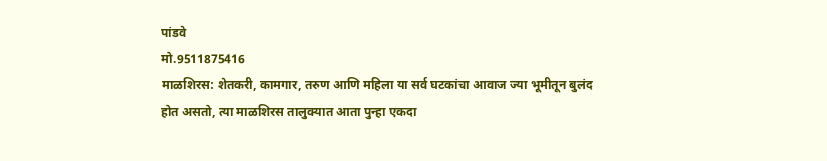पांडवे
मो.9511875416
माळशिरस: शेतकरी, कामगार, तरुण आणि महिला या सर्व घटकांचा आवाज ज्या भूमीतून बुलंद होत असतो, त्या माळशिरस तालुक्यात आता पुन्हा एकदा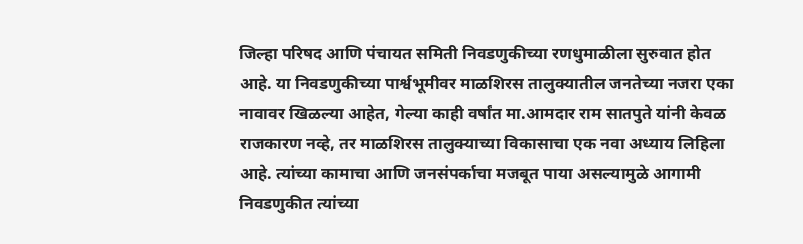जिल्हा परिषद आणि पंचायत समिती निवडणुकीच्या रणधुमाळीला सुरुवात होत आहे. या निवडणुकीच्या पार्श्वभूमीवर माळशिरस तालुक्यातील जनतेच्या नजरा एका नावावर खिळल्या आहेत, गेल्या काही वर्षांत मा.आमदार राम सातपुते यांनी केवळ राजकारण नव्हे, तर माळशिरस तालुक्याच्या विकासाचा एक नवा अध्याय लिहिला आहे. त्यांच्या कामाचा आणि जनसंपर्काचा मजबूत पाया असल्यामुळे आगामी निवडणुकीत त्यांच्या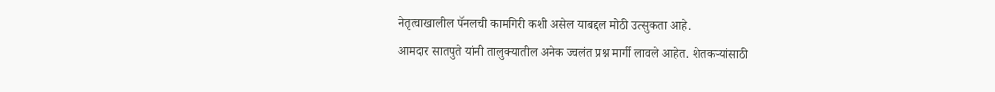नेतृत्वाखालील पॅनलची कामगिरी कशी असेल याबद्दल मोठी उत्सुकता आहे.
आमदार सातपुते यांनी तालुक्यातील अनेक ज्वलंत प्रश्न मार्गी लावले आहेत. शेतकऱ्यांसाठी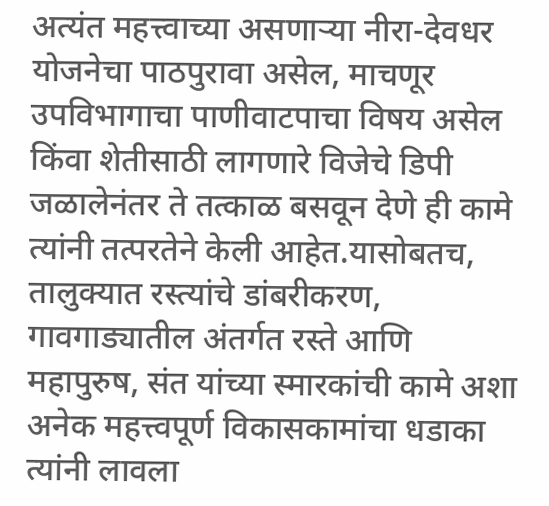अत्यंत महत्त्वाच्या असणाऱ्या नीरा-देवधर योजनेचा पाठपुरावा असेल, माचणूर उपविभागाचा पाणीवाटपाचा विषय असेल किंवा शेतीसाठी लागणारे विजेचे डिपी जळालेनंतर ते तत्काळ बसवून देणे ही कामे त्यांनी तत्परतेने केली आहेत.यासोबतच, तालुक्यात रस्त्यांचे डांबरीकरण, गावगाड्यातील अंतर्गत रस्ते आणि महापुरुष, संत यांच्या स्मारकांची कामे अशा अनेक महत्त्वपूर्ण विकासकामांचा धडाका त्यांनी लावला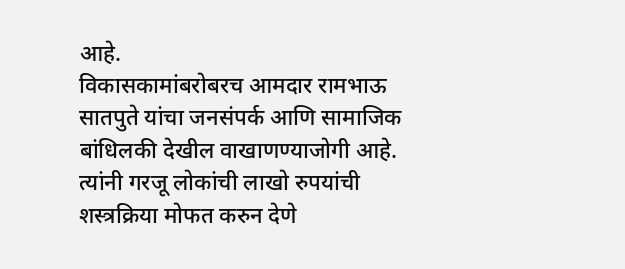आहे.
विकासकामांबरोबरच आमदार रामभाऊ सातपुते यांचा जनसंपर्क आणि सामाजिक बांधिलकी देखील वाखाणण्याजोगी आहे. त्यांनी गरजू लोकांची लाखो रुपयांची शस्त्रक्रिया मोफत करुन देणे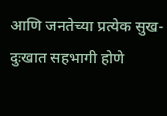आणि जनतेच्या प्रत्येक सुख-दुःखात सहभागी होणे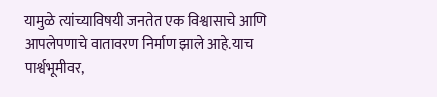यामुळे त्यांच्याविषयी जनतेत एक विश्वासाचे आणि आपलेपणाचे वातावरण निर्माण झाले आहे.याच पार्श्वभूमीवर,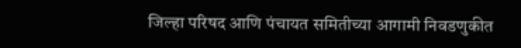जिल्हा परिषद आणि पंचायत समितीच्या आगामी निवडणुकीत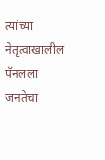त्यांच्या नेतृत्वाखालील पॅनलला जनतेचा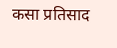कसा प्रतिसाद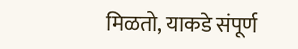मिळतो, याकडे संपूर्ण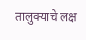तालुक्याचे लक्ष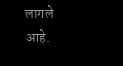लागले आहे.